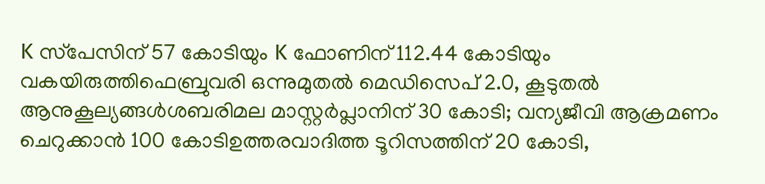K സ്‌പേസിന് 57 കോടിയും K ഫോണിന് 112.44 കോടിയും വകയിരുത്തിഫെബ്രുവരി ഒന്നുമുതൽ മെഡിസെപ് 2.0, കൂടുതൽ ആനുകൂല്യങ്ങൾശബരിമല മാസ്റ്റര്‍പ്ലാനിന് 30 കോടി; വന്യജീവി ആക്രമണം ചെറുക്കാന്‍ 100 കോടിഉത്തരവാദിത്ത ടൂറിസത്തിന് 20 കോടി,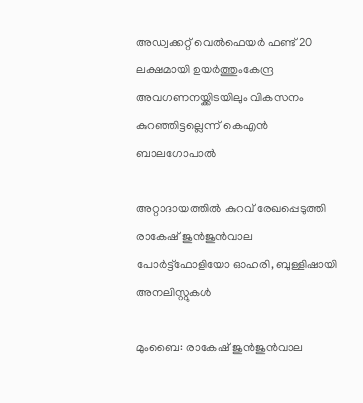അഡ്വക്കറ്റ് വെൽഫെയർ ഫണ്ട് 20 ലക്ഷമായി ഉയർത്തുംകേന്ദ്ര അവഗണനയ്ക്കിടയിലും വികസനം കുറഞ്ഞിട്ടല്ലെന്ന് കെഎൻ ബാലഗോപാൽ

അറ്റാദായത്തില്‍ കുറവ് രേഖപ്പെടുത്തി രാകേഷ് ജുന്‍ജുന്‍വാല പോര്‍ട്ട്‌ഫോളിയോ ഓഹരി, ബുള്ളിഷായി അനലിസ്റ്റുകള്‍

മുംബൈ: രാകേഷ് ജുന്‍ജുന്‍വാല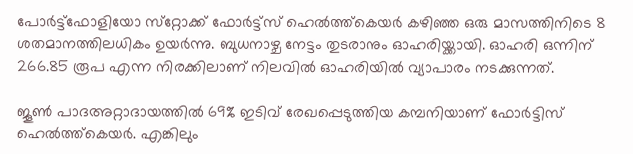പോര്‍ട്ട്‌ഫോളിയോ സ്‌റ്റോക്ക് ഫോര്‍ട്ട്‌സ് ഹെല്‍ത്ത്‌കെയര്‍ കഴിഞ്ഞ ഒരു മാസത്തിനിടെ 8 ശതമാനത്തിലധികം ഉയര്‍ന്നു. ബുധനാഴ്ച നേട്ടം തുടരാനും ഓഹരിയ്ക്കായി. ഓഹരി ഒന്നിന് 266.85 രൂപ എന്ന നിരക്കിലാണ് നിലവില്‍ ഓഹരിയില്‍ വ്യാപാരം നടക്കുന്നത്.

ജൂണ്‍ പാദഅറ്റാദായത്തില്‍ 69% ഇടിവ് രേഖപ്പെടുത്തിയ കമ്പനിയാണ് ഫോര്‍ട്ടിസ് ഹെല്‍ത്ത്‌കെയര്‍. എങ്കിലും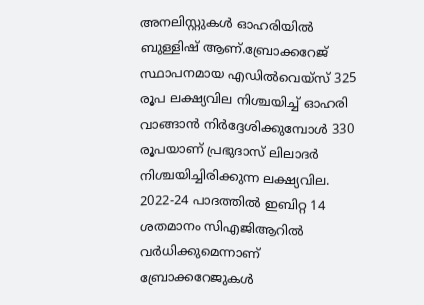അനലിസ്റ്റുകള്‍ ഓഹരിയില്‍ ബുള്ളിഷ് ആണ്.ബ്രോക്കറേജ് സ്ഥാപനമായ എഡില്‍വെയ്‌സ് 325 രൂപ ലക്ഷ്യവില നിശ്ചയിച്ച് ഓഹരി വാങ്ങാന്‍ നിര്‍ദ്ദേശിക്കുമ്പോള്‍ 330 രൂപയാണ് പ്രഭുദാസ് ലിലാദര്‍ നിശ്ചയിച്ചിരിക്കുന്ന ലക്ഷ്യവില. 2022-24 പാദത്തില്‍ ഇബിറ്റ 14 ശതമാനം സിഎജിആറില്‍ വര്‍ധിക്കുമെന്നാണ് ബ്രോക്കറേജുകള്‍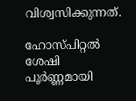വിശ്വസിക്കുന്നത്.

ഹോസ്പിറ്റല്‍ ശേഷി പൂര്‍ണ്ണമായി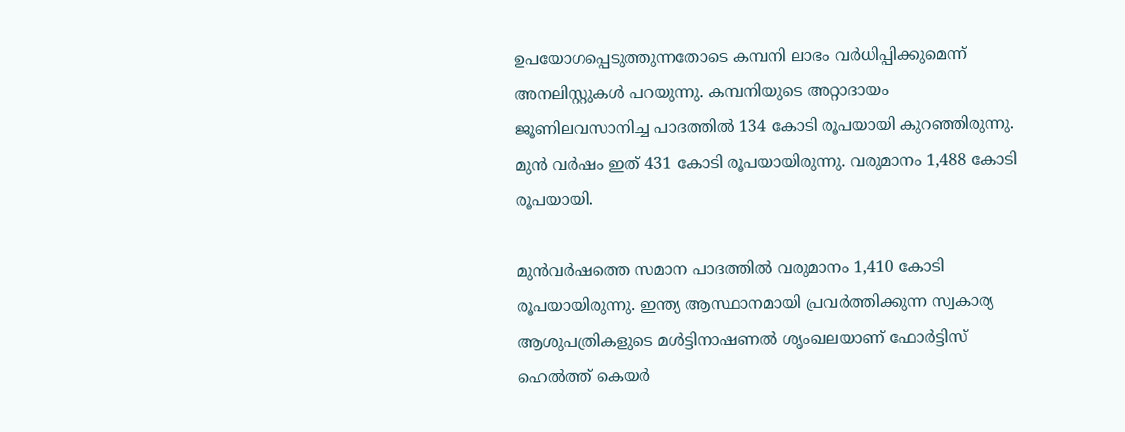ഉപയോഗപ്പെടുത്തുന്നതോടെ കമ്പനി ലാഭം വര്‍ധിപ്പിക്കുമെന്ന് അനലിസ്റ്റുകള്‍ പറയുന്നു. കമ്പനിയുടെ അറ്റാദായം ജൂണിലവസാനിച്ച പാദത്തില്‍ 134 കോടി രൂപയായി കുറഞ്ഞിരുന്നു. മുന്‍ വര്‍ഷം ഇത് 431 കോടി രൂപയായിരുന്നു. വരുമാനം 1,488 കോടി രൂപയായി.

മുന്‍വര്‍ഷത്തെ സമാന പാദത്തില്‍ വരുമാനം 1,410 കോടി രൂപയായിരുന്നു. ഇന്ത്യ ആസ്ഥാനമായി പ്രവര്‍ത്തിക്കുന്ന സ്വകാര്യ ആശുപത്രികളുടെ മള്‍ട്ടിനാഷണല്‍ ശൃംഖലയാണ് ഫോര്‍ട്ടിസ് ഹെല്‍ത്ത് കെയര്‍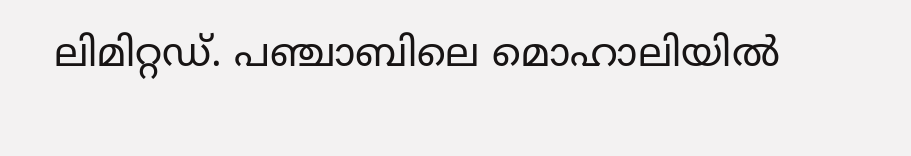ലിമിറ്റഡ്. പഞ്ചാബിലെ മൊഹാലിയില്‍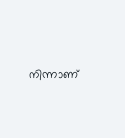നിന്നാണ്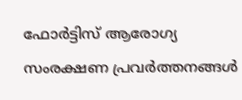ഫോര്‍ട്ടിസ് ആരോഗ്യ സംരക്ഷണ പ്രവര്‍ത്തനങ്ങള്‍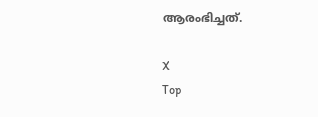ആരംഭിച്ചത്.

X
Top